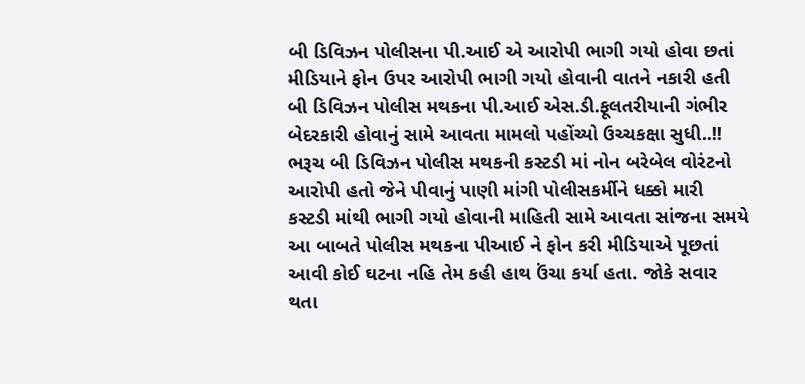બી ડિવિઝન પોલીસના પી.આઈ એ આરોપી ભાગી ગયો હોવા છતાં મીડિયાને ફોન ઉપર આરોપી ભાગી ગયો હોવાની વાતને નકારી હતી
બી ડિવિઝન પોલીસ મથકના પી.આઈ એસ.ડી.ફૂલતરીયાની ગંભીર બેદરકારી હોવાનું સામે આવતા મામલો પહોંચ્યો ઉચ્ચકક્ષા સુધી..!!
ભરૂચ બી ડિવિઝન પોલીસ મથકની કસ્ટડી માં નોન બરેબેલ વોરંટનો આરોપી હતો જેને પીવાનું પાણી માંગી પોલીસકર્મીને ધક્કો મારી કસ્ટડી માંથી ભાગી ગયો હોવાની માહિતી સામે આવતા સાંજના સમયે આ બાબતે પોલીસ મથકના પીઆઈ ને ફોન કરી મીડિયાએ પૂછતાં આવી કોઈ ઘટના નહિ તેમ કહી હાથ ઉંચા કર્યા હતા. જોકે સવાર થતા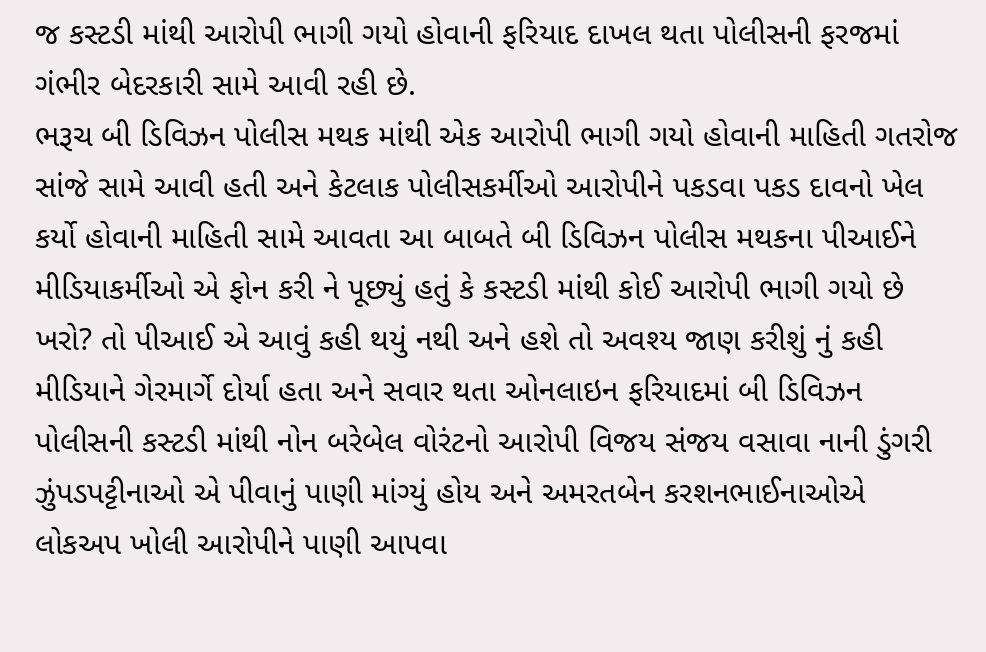જ કસ્ટડી માંથી આરોપી ભાગી ગયો હોવાની ફરિયાદ દાખલ થતા પોલીસની ફરજમાં ગંભીર બેદરકારી સામે આવી રહી છે.
ભરૂચ બી ડિવિઝન પોલીસ મથક માંથી એક આરોપી ભાગી ગયો હોવાની માહિતી ગતરોજ સાંજે સામે આવી હતી અને કેટલાક પોલીસકર્મીઓ આરોપીને પકડવા પકડ દાવનો ખેલ કર્યો હોવાની માહિતી સામે આવતા આ બાબતે બી ડિવિઝન પોલીસ મથકના પીઆઈને મીડિયાકર્મીઓ એ ફોન કરી ને પૂછ્યું હતું કે કસ્ટડી માંથી કોઈ આરોપી ભાગી ગયો છે ખરો? તો પીઆઈ એ આવું કહી થયું નથી અને હશે તો અવશ્ય જાણ કરીશું નું કહી મીડિયાને ગેરમાર્ગે દોર્યા હતા અને સવાર થતા ઓનલાઇન ફરિયાદમાં બી ડિવિઝન પોલીસની કસ્ટડી માંથી નોન બરેબેલ વોરંટનો આરોપી વિજય સંજય વસાવા નાની ડુંગરી ઝુંપડપટ્ટીનાઓ એ પીવાનું પાણી માંગ્યું હોય અને અમરતબેન કરશનભાઈનાઓએ લોકઅપ ખોલી આરોપીને પાણી આપવા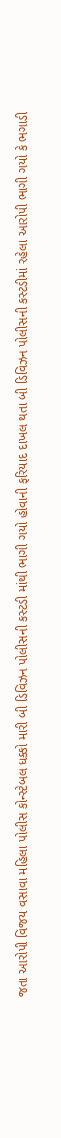જતા આરોપી વિજય વસાવા મહિલા પોલીસ કોન્સ્ટેબલ ધક્કો મારી બી ડિવિઝન પોલીસની કસ્ટડી માંથી ભાગી ગયો હોવાની ફરિયાદ દાખલ થતા બી ડિવિઝન પોલીસની કસ્ટડીમાં રહેલા આરોપી ભાગી ગયો કે ભગાડી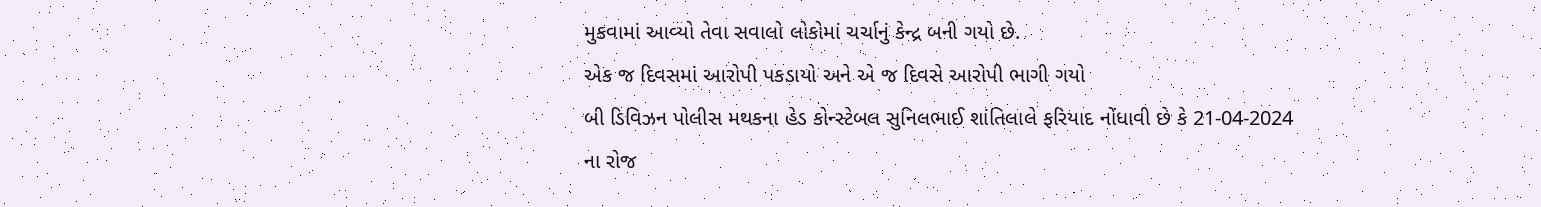મુકવામાં આવ્યો તેવા સવાલો લોકોમાં ચર્ચાનું કેન્દ્ર બની ગયો છે.
એક જ દિવસમાં આરોપી પકડાયો અને એ જ દિવસે આરોપી ભાગી ગયો
બી ડિવિઝન પોલીસ મથકના હેડ કોન્સ્ટેબલ સુનિલભાઈ શાંતિલાલે ફરિયાદ નોંધાવી છે કે 21-04-2024 ના રોજ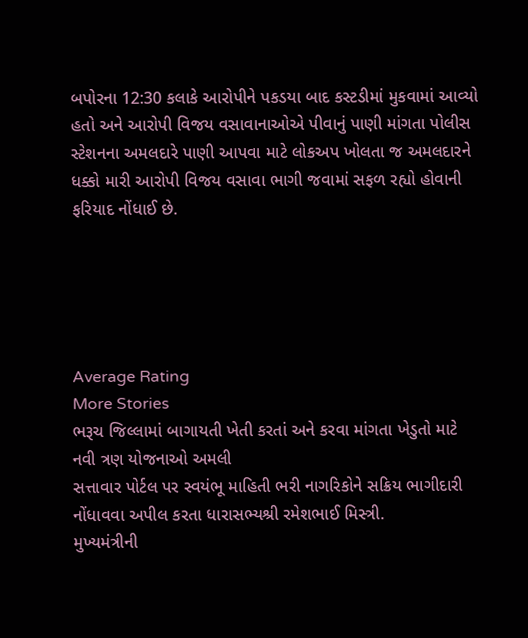બપોરના 12:30 કલાકે આરોપીને પકડયા બાદ કસ્ટડીમાં મુકવામાં આવ્યો હતો અને આરોપી વિજય વસાવાનાઓએ પીવાનું પાણી માંગતા પોલીસ સ્ટેશનના અમલદારે પાણી આપવા માટે લોકઅપ ખોલતા જ અમલદારને ધક્કો મારી આરોપી વિજય વસાવા ભાગી જવામાં સફળ રહ્યો હોવાની ફરિયાદ નોંધાઈ છે.





Average Rating
More Stories
ભરૂચ જિલ્લામાં બાગાયતી ખેતી કરતાં અને કરવા માંગતા ખેડુતો માટે નવી ત્રણ યોજનાઓ અમલી
સત્તાવાર પોર્ટલ પર સ્વયંભૂ માહિતી ભરી નાગરિકોને સક્રિય ભાગીદારી નોંધાવવા અપીલ કરતા ધારાસભ્યશ્રી રમેશભાઈ મિસ્ત્રી.
મુખ્યમંત્રીની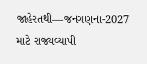જાહેરતથી—જનગણના-2027 માટે રાજ્યવ્યાપી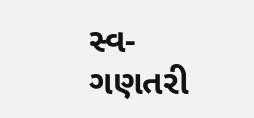સ્વ-ગણતરી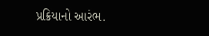પ્રક્રિયાનો આરંભ.